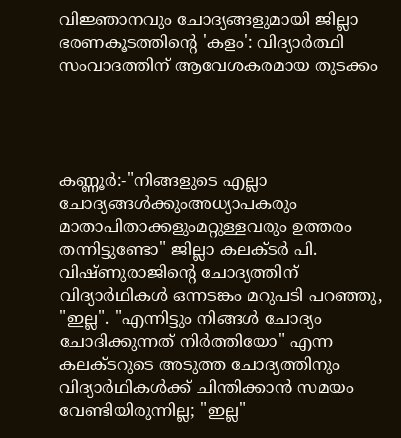വിജ്ഞാനവും ചോദ്യങ്ങളുമായി ജില്ലാ ഭരണകൂടത്തിന്റെ 'കളം': വിദ്യാർത്ഥി സംവാദത്തിന് ആവേശകരമായ തുടക്കം




കണ്ണൂർ:-"നിങ്ങളുടെ എല്ലാ ചോദ്യങ്ങൾക്കുംഅധ്യാപകരും മാതാപിതാക്കളുംമറ്റുള്ളവരും ഉത്തരം തന്നിട്ടുണ്ടോ" ജില്ലാ കലക്ടർ പി. വിഷ്ണുരാജിന്റെ ചോദ്യത്തിന് വിദ്യാർഥികൾ ഒന്നടങ്കം മറുപടി പറഞ്ഞു, "ഇല്ല". "എന്നിട്ടും നിങ്ങൾ ചോദ്യം ചോദിക്കുന്നത് നിർത്തിയോ" എന്ന കലക്ടറുടെ അടുത്ത ചോദ്യത്തിനും വിദ്യാർഥികൾക്ക് ചിന്തിക്കാൻ സമയം വേണ്ടിയിരുന്നില്ല; "ഇല്ല"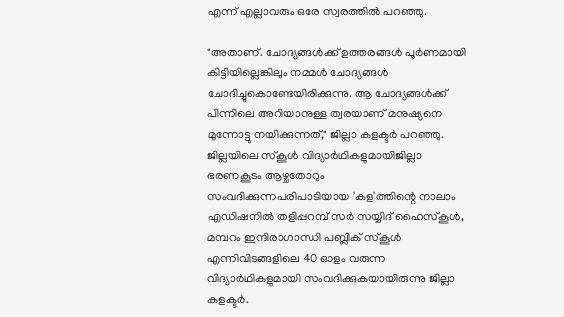എന്ന് എല്ലാവരും ഒരേ സ്വരത്തിൽ പറഞ്ഞു.

"അതാണ്. ചോദ്യങ്ങൾക്ക് ഉത്തരങ്ങൾ പൂർണമായി കിട്ടിയില്ലെങ്കിലും നമ്മൾ ചോദ്യങ്ങൾ ചോദിച്ചുകൊണ്ടേയിരിക്കുന്നു. ആ ചോദ്യങ്ങൾക്ക് പിന്നിലെ അറിയാനുള്ള ത്വരയാണ് മനുഷ്യനെ മുന്നോട്ടു നയിക്കുന്നത്," ജില്ലാ കളക്ടർ പറഞ്ഞു. ജില്ലയിലെ സ്കൂൾ വിദ്യാർഥികളുമായിജില്ലാ ഭരണകൂടം ആഴ്ചതോറും സംവദിക്കുന്നപരിപാടിയായ 'കള'ത്തിന്റെ നാലാം എഡിഷനിൽ തളിപ്പറമ്പ് സർ സയ്യിദ് ഹൈസ്കൂൾ, മമ്പറം ഇന്ദിരാഗാന്ധി പബ്ലിക് സ്കൂൾ എന്നിവിടങ്ങളിലെ 40 ഓളം വരുന്ന വിദ്യാർഥികളുമായി സംവദിക്കുകയായിരുന്നു ജില്ലാ കളക്ടർ.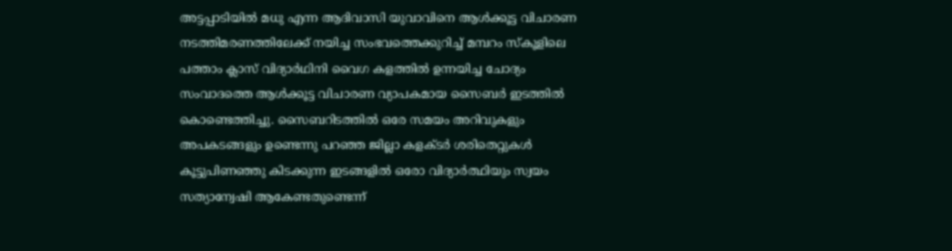അട്ടപ്പാടിയിൽ മധു എന്ന ആദിവാസി യുവാവിനെ ആൾക്കൂട്ട വിചാരണ നടത്തിമരണത്തിലേക്ക് നയിച്ച സംഭവത്തെക്കുറിച്ച് മമ്പറം സ്കൂളിലെ പത്താം ക്ലാസ് വിദ്യാർഥിനി വൈഗ കളത്തിൽ ഉന്നയിച്ച ചോദ്യം സംവാദത്തെ ആൾക്കൂട്ട വിചാരണ വ്യാപകമായ സൈബർ ഇടത്തിൽ കൊണ്ടെത്തിച്ചു. സൈബറിടത്തിൽ ഒരേ സമയം അറിവുകളും അപകടങ്ങളും ഉണ്ടെന്നു പറഞ്ഞ ജില്ലാ കളക്ടർ ശരിതെറ്റുകൾ കൂട്ടുപിണഞ്ഞു കിടക്കുന്ന ഇടങ്ങളിൽ ഒരോ വിദ്യാർത്ഥിയും സ്വയം സത്യാന്വേഷി ആകേണ്ടതുണ്ടെന്ന്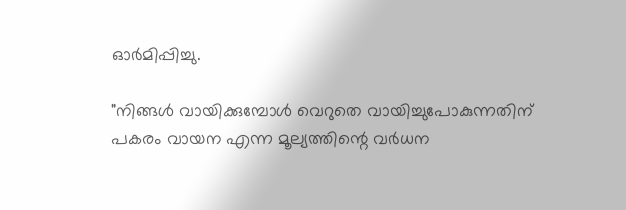ഓർമിപ്പിച്ചു.

"നിങ്ങൾ വായിക്കുമ്പോൾ വെറുതെ വായിച്ചുപോകുന്നതിന് പകരം വായന എന്ന മൂല്യത്തിന്റെ വർധന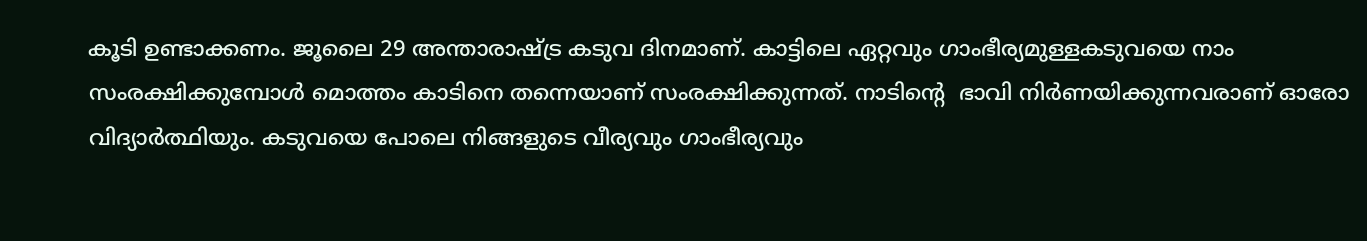കൂടി ഉണ്ടാക്കണം. ജൂലൈ 29 അന്താരാഷ്ട്ര കടുവ ദിനമാണ്. കാട്ടിലെ ഏറ്റവും ഗാംഭീര്യമുള്ളകടുവയെ നാം സംരക്ഷിക്കുമ്പോൾ മൊത്തം കാടിനെ തന്നെയാണ് സംരക്ഷിക്കുന്നത്. നാടിന്റെ  ഭാവി നിർണയിക്കുന്നവരാണ് ഓരോ വിദ്യാർത്ഥിയും. കടുവയെ പോലെ നിങ്ങളുടെ വീര്യവും ഗാംഭീര്യവും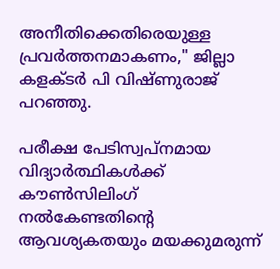അനീതിക്കെതിരെയുള്ള പ്രവർത്തനമാകണം," ജില്ലാ കളക്ടർ പി വിഷ്ണുരാജ് പറഞ്ഞു.

പരീക്ഷ പേടിസ്വപ്നമായ വിദ്യാർത്ഥികൾക്ക് കൗൺസിലിംഗ് നൽകേണ്ടതിന്റെ ആവശ്യകതയും മയക്കുമരുന്ന്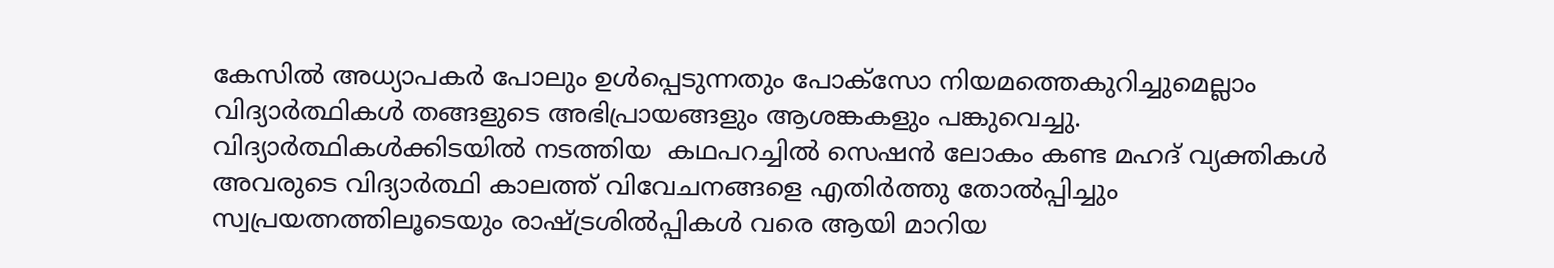കേസിൽ അധ്യാപകർ പോലും ഉൾപ്പെടുന്നതും പോക്സോ നിയമത്തെകുറിച്ചുമെല്ലാം വിദ്യാർത്ഥികൾ തങ്ങളുടെ അഭിപ്രായങ്ങളും ആശങ്കകളും പങ്കുവെച്ചു. വിദ്യാർത്ഥികൾക്കിടയിൽ നടത്തിയ  കഥപറച്ചിൽ സെഷൻ ലോകം കണ്ട മഹദ് വ്യക്തികൾ അവരുടെ വിദ്യാർത്ഥി കാലത്ത് വിവേചനങ്ങളെ എതിർത്തു തോൽപ്പിച്ചും സ്വപ്രയത്നത്തിലൂടെയും രാഷ്ട്രശിൽപ്പികൾ വരെ ആയി മാറിയ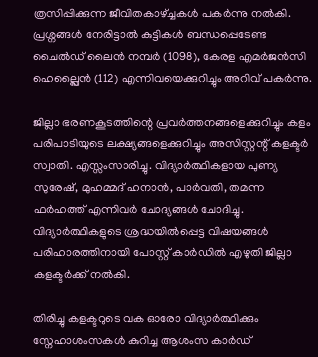ത്രസിപ്പിക്കുന്ന ജീവിതകാഴ്ച്ചകൾ പകർന്നു നൽകി. പ്രശ്നങ്ങൾ നേരിട്ടാൽ കുട്ടികൾ ബന്ധപ്പെടേണ്ട ചൈൽഡ് ലൈൻ നമ്പർ (1098), കേരള എമർജൻസി ഹെല്പ്ലൈൻ (112) എന്നിവയെക്കുറിച്ചും അറിവ് പകർന്നു.

ജില്ലാ ഭരണകൂടത്തിന്റെ പ്രവർത്തനങ്ങളെക്കുറിച്ചും കളം പരിപാടിയുടെ ലക്ഷ്യങ്ങളെക്കുറിച്ചും അസിസ്റ്റന്റ് കളക്ടർ സ്വാതി. എസ്സംസാരിച്ചു. വിദ്യാർത്ഥികളായ പുണ്യ സുരേഷ്, മുഹമ്മദ് ഹനാൻ, പാർവതി, തമന്ന ഫർഹത്ത് എന്നിവർ ചോദ്യങ്ങൾ ചോദിച്ചു. വിദ്യാർത്ഥികളുടെ ശ്രദ്ധയിൽപ്പെട്ട വിഷയങ്ങൾ പരിഹാരത്തിനായി പോസ്റ്റ് കാർഡിൽ എഴുതി ജില്ലാ കളക്ടർക്ക് നൽകി.

തിരിച്ചു കളക്ടറുടെ വക ഓരോ വിദ്യാർത്ഥിക്കും സ്നേഹാശംസകൾ കുറിച്ച ആശംസ കാർഡ്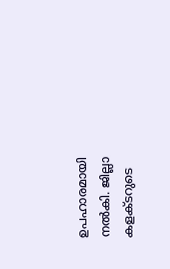ഉപഹാരമായി നൽകി. ജില്ലാ കളക്ടറുടെ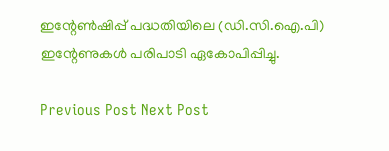ഇന്റേൺഷിപ്പ് പദ്ധതിയിലെ (ഡി.സി.ഐ.പി) ഇന്റേണുകൾ പരിപാടി ഏകോപിപ്പിച്ചു.

Previous Post Next Post